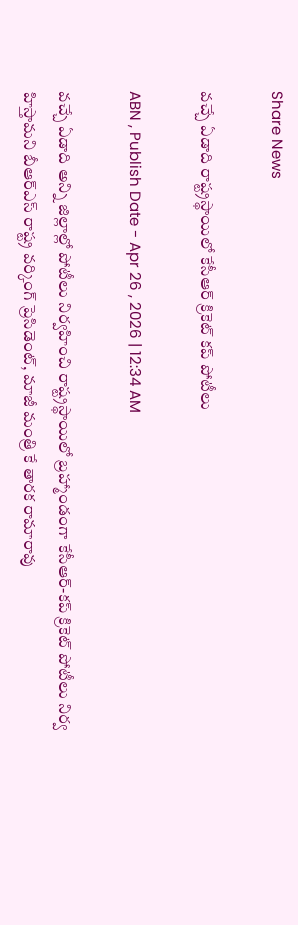Share News

వచ్చే ఏడాది రాష్ట్రస్థాయిలో కేసీఆర్‌ క్రికెట్‌ కప్‌ పోటీలు

ABN , Publish Date - Apr 26 , 2026 | 12:34 AM

వచ్చే ఏడాది అన్ని జిల్లాల్లో పోటీలు నిర్వహించి రాష్ట్రస్థాయిలో బ్రహ్మాండంగా కేసీఆర్‌-కప్‌ క్రికెట్‌ పోటీలు నిర్వ హిస్తామని బీఆర్‌ఎస్‌ రాష్ట్ర వర్కింగ్‌ ప్రెసిడెంట్‌, మాజీ మంత్రి కే తారక రామారావు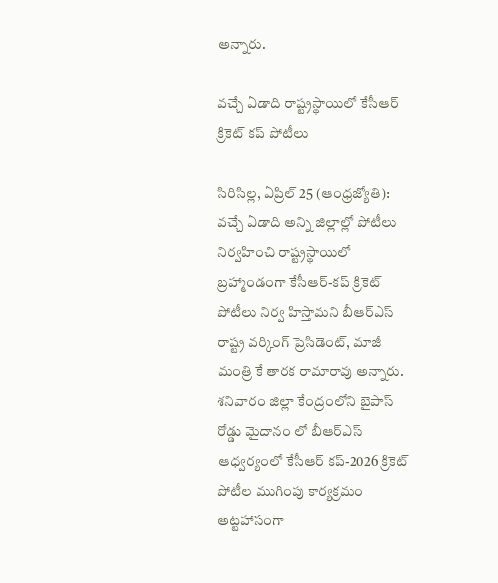అన్నారు.

వచ్చే ఏడాది రాష్ట్రస్థాయిలో కేసీఆర్‌ క్రికెట్‌ కప్‌ పోటీలు

సిరిసిల్ల, ఏప్రిల్‌ 25 (ఆంధ్రజ్యోతి): వచ్చే ఏడాది అన్ని జిల్లాల్లో పోటీలు నిర్వహించి రాష్ట్రస్థాయిలో బ్రహ్మాండంగా కేసీఆర్‌-కప్‌ క్రికెట్‌ పోటీలు నిర్వ హిస్తామని బీఆర్‌ఎస్‌ రాష్ట్ర వర్కింగ్‌ ప్రెసిడెంట్‌, మాజీ మంత్రి కే తారక రామారావు అన్నారు. శనివారం జిల్లా కేంద్రంలోని బైపాస్‌ రోడ్డు మైదానం లో బీఆర్‌ఎస్‌ ఆధ్వర్యంలో కేసీఆర్‌ కప్‌-2026 క్రికెట్‌ పోటీల ముగింపు కార్యక్రమం అట్టహాసంగా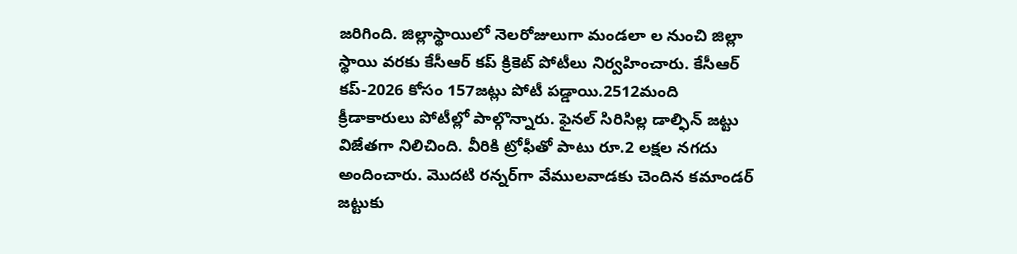జరిగింది. జిల్లాస్థాయిలో నెలరోజులుగా మండలా ల నుంచి జిల్లా స్థాయి వరకు కేసీఆర్‌ కప్‌ క్రికెట్‌ పోటీలు నిర్వహించారు. కేసీఆర్‌ కప్‌-2026 కోసం 157జట్లు పోటీ పడ్డాయి.2512మంది క్రీడాకారులు పోటీల్లో పాల్గొన్నారు. ఫైనల్‌ సిరిసిల్ల డాల్ఫిన్‌ జట్టు విజేతగా నిలిచింది. వీరికి ట్రోఫీతో పాటు రూ.2 లక్షల నగదు అందించారు. మొదటి రన్నర్‌గా వేములవాడకు చెందిన కమాండర్‌ జట్టుకు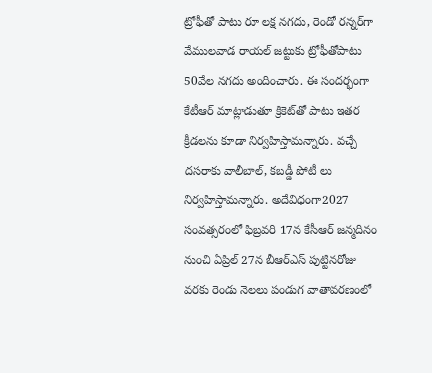ట్రోఫీతో పాటు రూ లక్ష నగదు, రెండో రన్నర్‌గా వేములవాడ రాయల్‌ జట్టుకు ట్రోఫీతోపాటు 50వేల నగదు అందించారు. ఈ సందర్భంగా కేటీఆర్‌ మాట్లాడుతూ క్రికెట్‌తో పాటు ఇతర క్రీడలను కూడా నిర్వహిస్తామన్నారు. వచ్చే దసరాకు వాలీబాల్‌, కబడ్డీ పోటీ లు నిర్వహిస్తామన్నారు. అదేవిధంగా2027 సంవత్సరంలో ఫిబ్రవరి 17న కేసీఆర్‌ జన్మదినం నుంచి ఏప్రిల్‌ 27న బీఆర్‌ఎస్‌ పుట్టినరోజు వరకు రెండు నెలలు పండుగ వాతావరణంలో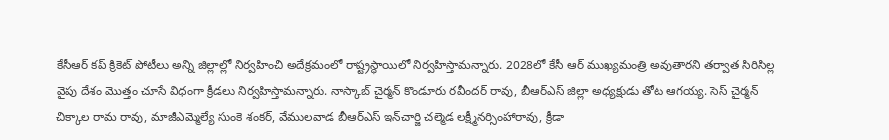కేసీఆర్‌ కప్‌ క్రికెట్‌ పోటీలు అన్ని జిల్లాల్లో నిర్వహించి అదేక్రమంలో రాష్ట్రస్థాయిలో నిర్వహిస్తామన్నారు. 2028లో కేసీ ఆర్‌ ముఖ్యమంత్రి అవుతారని తర్వాత సిరిసిల్ల వైపు దేశం మొత్తం చూసే విధంగా క్రీడలు నిర్వహిస్తామన్నారు. నాస్కాబ్‌ చైర్మన్‌ కొండూరు రవీందర్‌ రావు, బీఆర్‌ఎస్‌ జిల్లా అధ్యక్షుడు తోట ఆగయ్య. సెస్‌ చైర్మన్‌ చిక్కాల రామ రావు, మాజీఎమ్మెల్యే సుంకె శంకర్‌, వేములవాడ బీఆర్‌ఎస్‌ ఇన్‌చార్జి చల్మెడ లక్ష్మీనర్సింహారావు, క్రీడా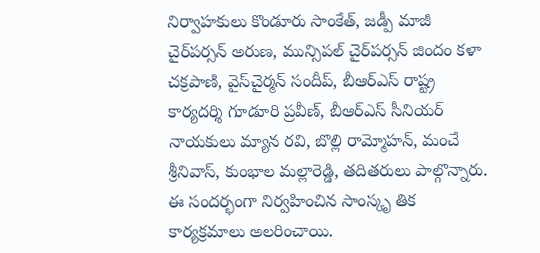నిర్వాహకులు కొండూరు సాంకేత్‌, జడ్పీ మాజీ చైర్‌పర్సన్‌ అరుణ, మున్సిపల్‌ చైర్‌పర్సన్‌ జిందం కళా చక్రపాణి, వైస్‌చైర్మన్‌ సందీప్‌, బీఆర్‌ఎస్‌ రాష్ట్ర కార్యదర్శి గూడూరి ప్రవీణ్‌, బీఆర్‌ఎస్‌ సీనియర్‌ నాయకులు మ్యాన రవి, బొల్లి రామ్మోహన్‌, మంచే శ్రీనివాస్‌, కుంభాల మల్లారెడ్డి, తదితరులు పాల్గొన్నారు. ఈ సందర్భంగా నిర్వహించిన సాంస్కృ తిక కార్యక్రమాలు అలరించాయి.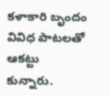కళాకారి బృందం వివిధ పాటలతో ఆకట్టు కున్నారు.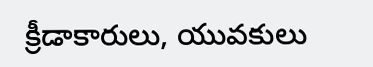క్రీడాకారులు, యువకులు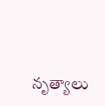నృత్యాలు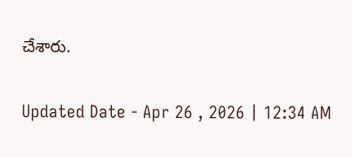చేశారు.

Updated Date - Apr 26 , 2026 | 12:34 AM